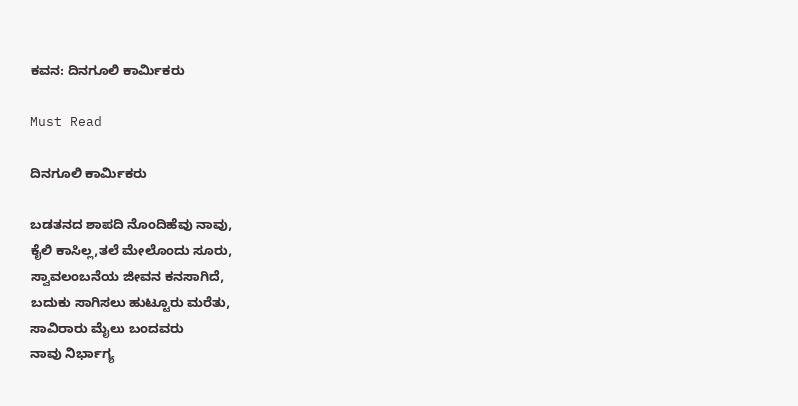ಕವನ: ದಿನಗೂಲಿ ಕಾರ್ಮಿಕರು

Must Read

ದಿನಗೂಲಿ ಕಾರ್ಮಿಕರು

ಬಡತನದ ಶಾಪದಿ ನೊಂದಿಹೆವು ನಾವು,
ಕೈಲಿ ಕಾಸಿಲ್ಲ,ತಲೆ ಮೇಲೊಂದು ಸೂರು,
ಸ್ವಾವಲಂಬನೆಯ ಜೀವನ ಕನಸಾಗಿದೆ,
ಬದುಕು ಸಾಗಿಸಲು ಹುಟ್ಟೂರು ಮರೆತು,
ಸಾವಿರಾರು ಮೈಲು ಬಂದವರು
ನಾವು ನಿರ್ಭಾಗ್ಯ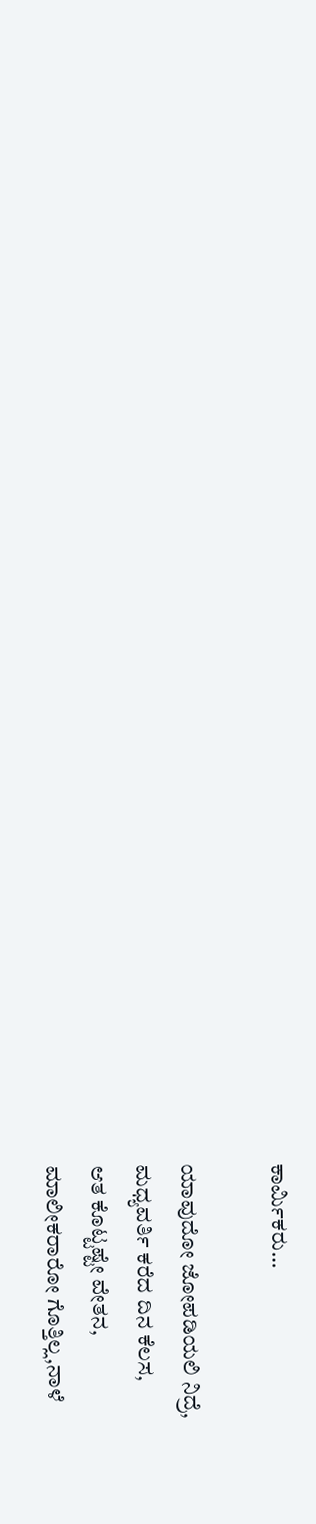ಕಾರ್ಮಿಕರು…

ಯಾವುದೋ ಜೋಪಡಿಯಲಿ ನಿದ್ರೆ,
ಮಧ್ಯವರ್ತಿ ಕರೆದ ದಿನ ಕೆಲಸ,
ಆತ ಕೊಟ್ಟಷ್ಟೇ ವೇತನ,
ಮಾಲೀಕರಾರೋ ಗೊತ್ತಿಲ್ಲ,ನಾಳೆ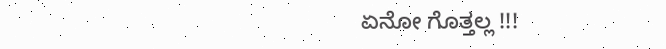ಏನೋ ಗೊತ್ತಲ್ಲ !!!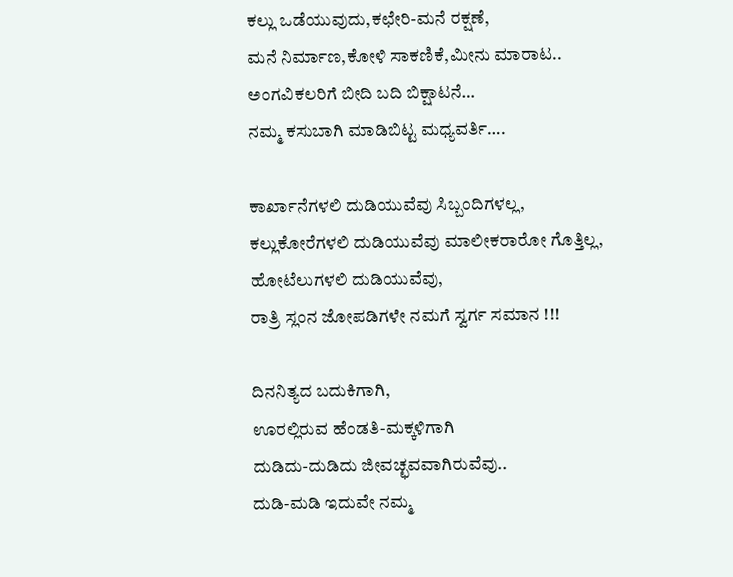ಕಲ್ಲು ಒಡೆಯುವುದು,ಕಛೇರಿ-ಮನೆ ರಕ್ಷಣೆ,
ಮನೆ ನಿರ್ಮಾಣ,ಕೋಳಿ ಸಾಕಣಿಕೆ,ಮೀನು ಮಾರಾಟ..
ಅಂಗವಿಕಲರಿಗೆ ಬೀದಿ ಬದಿ ಬಿಕ್ಷಾಟನೆ…
ನಮ್ಮ ಕಸುಬಾಗಿ ಮಾಡಿಬಿಟ್ಟ ಮಧ್ಯವರ್ತಿ….

ಕಾರ್ಖಾನೆಗಳಲಿ ದುಡಿಯುವೆವು ಸಿಬ್ಬಂದಿಗಳಲ್ಲ,
ಕಲ್ಲುಕೋರೆಗಳಲಿ ದುಡಿಯುವೆವು ಮಾಲೀಕರಾರೋ ಗೊತ್ತಿಲ್ಲ,
ಹೋಟೆಲುಗಳಲಿ ದುಡಿಯುವೆವು,
ರಾತ್ರಿ ಸ್ಲಂನ ಜೋಪಡಿಗಳೇ ನಮಗೆ ಸ್ವರ್ಗ ಸಮಾನ !!!

ದಿನನಿತ್ಯದ ಬದುಕಿಗಾಗಿ,
ಊರಲ್ಲಿರುವ ಹೆಂಡತಿ-ಮಕ್ಕಳಿಗಾಗಿ
ದುಡಿದು-ದುಡಿದು ಜೀವಚ್ಛವವಾಗಿರುವೆವು..
ದುಡಿ-ಮಡಿ ಇದುವೇ ನಮ್ಮ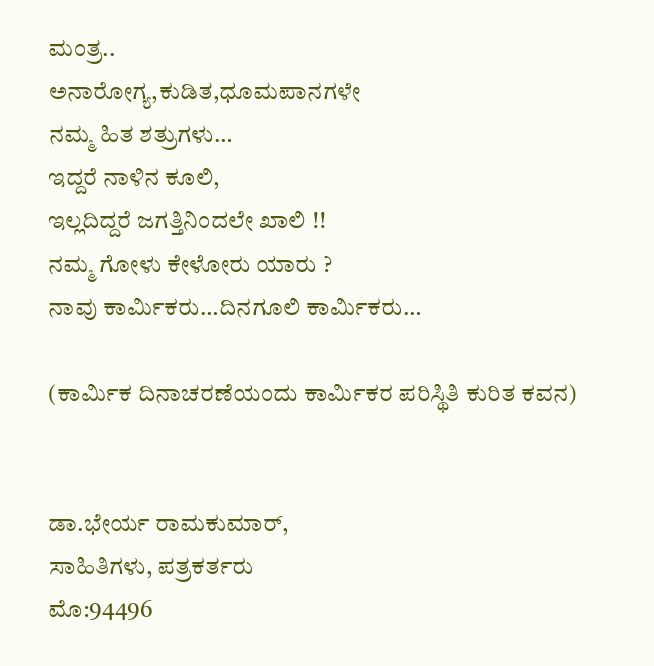ಮಂತ್ರ..
ಅನಾರೋಗ್ಯ,ಕುಡಿತ,ಧೂಮಪಾನಗಳೇ
ನಮ್ಮ ಹಿತ ಶತ್ರುಗಳು…
ಇದ್ದರೆ ನಾಳಿನ ಕೂಲಿ,
ಇಲ್ಲದಿದ್ದರೆ ಜಗತ್ತಿನಿಂದಲೇ ಖಾಲಿ !!
ನಮ್ಮ ಗೋಳು ಕೇಳೋರು ಯಾರು ?
ನಾವು ಕಾರ್ಮಿಕರು…ದಿನಗೂಲಿ ಕಾರ್ಮಿಕರು…

(ಕಾರ್ಮಿಕ ದಿನಾಚರಣೆಯಂದು ಕಾರ್ಮಿಕರ ಪರಿಸ್ಥಿತಿ ಕುರಿತ ಕವನ)


ಡಾ.ಭೇರ್ಯ ರಾಮಕುಮಾರ್,
ಸಾಹಿತಿಗಳು, ಪತ್ರಕರ್ತರು
ಮೊ:94496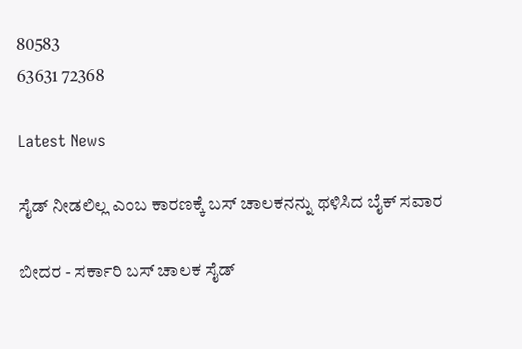80583
63631 72368

Latest News

ಸೈಡ್ ನೀಡಲಿಲ್ಲ ಎಂಬ ಕಾರಣಕ್ಕೆ ಬಸ್ ಚಾಲಕನನ್ನು ಥಳಿಸಿದ ಬೈಕ್ ಸವಾರ

ಬೀದರ - ಸರ್ಕಾರಿ ಬಸ್ ಚಾಲಕ ಸೈಡ್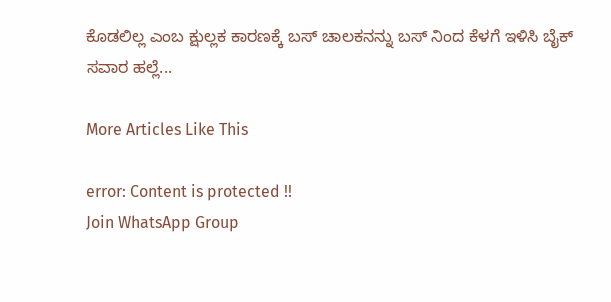ಕೊಡಲಿಲ್ಲ ಎಂಬ ಕ್ಷುಲ್ಲಕ ಕಾರಣಕ್ಕೆ ಬಸ್ ಚಾಲಕನನ್ನು ಬಸ್ ನಿಂದ ಕೆಳಗೆ ಇಳಿಸಿ ಬೈಕ್ ಸವಾರ ಹಲ್ಲೆ...

More Articles Like This

error: Content is protected !!
Join WhatsApp Group